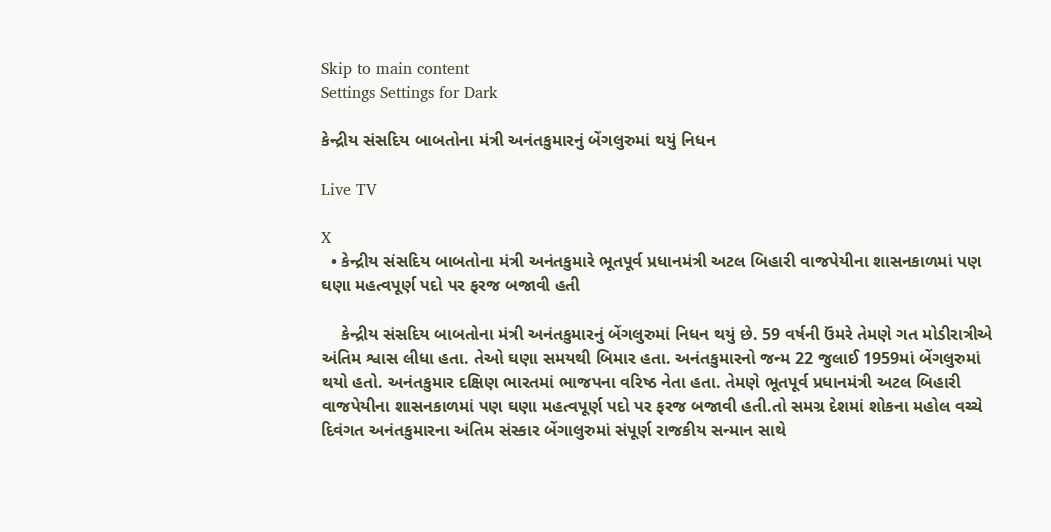Skip to main content
Settings Settings for Dark

કેન્દ્રીય સંસદિય બાબતોના મંત્રી અનંતકુમારનું બેંગલુરુમાં થયું નિધન

Live TV

X
  • કેન્દ્રીય સંસદિય બાબતોના મંત્રી અનંતકુમારે ભૂતપૂર્વ પ્રધાનમંત્રી અટલ બિહારી વાજપેયીના શાસનકાળમાં પણ ઘણા મહત્વપૂર્ણ પદો પર ફરજ બજાવી હતી

    કેન્દ્રીય સંસદિય બાબતોના મંત્રી અનંતકુમારનું બેંગલુરુમાં નિધન થયું છે. 59 વર્ષની ઉંમરે તેમણે ગત મોડીરાત્રીએ અંતિમ શ્વાસ લીધા હતા. તેઓ ઘણા સમયથી બિમાર હતા. અનંતકુમારનો જન્મ 22 જુલાઈ 1959માં બેંગલુરુમાં થયો હતો. અનંતકુમાર દક્ષિણ ભારતમાં ભાજપના વરિષ્ઠ નેતા હતા. તેમણે ભૂતપૂર્વ પ્રધાનમંત્રી અટલ બિહારી વાજપેયીના શાસનકાળમાં પણ ઘણા મહત્વપૂર્ણ પદો પર ફરજ બજાવી હતી.તો સમગ્ર દેશમાં શોકના મહોલ વચ્ચે દિવંગત અનંતકુમારના અંતિમ સંસ્કાર બેંગાલુરુમાં સંપૂર્ણ રાજકીય સન્માન સાથે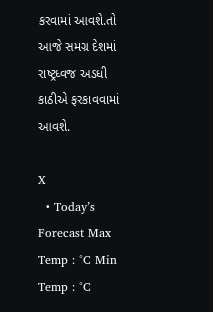કરવામાં આવશે.તો આજે સમગ્ર દેશમાં રાષ્ટ્રધ્વજ અડધી કાઠીએ ફરકાવવામાં આવશે.

X
  • Today’s Forecast Max Temp : °C Min Temp : °C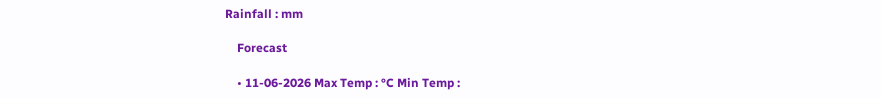Rainfall : mm

    Forecast

    • 11-06-2026 Max Temp : °C Min Temp :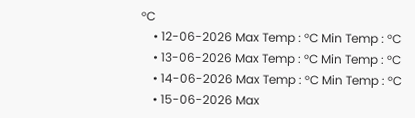°C
    • 12-06-2026 Max Temp : °C Min Temp : °C
    • 13-06-2026 Max Temp : °C Min Temp : °C
    • 14-06-2026 Max Temp : °C Min Temp : °C
    • 15-06-2026 Max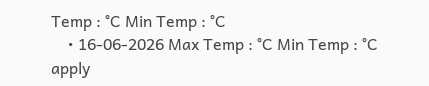Temp : °C Min Temp : °C
    • 16-06-2026 Max Temp : °C Min Temp : °C
apply